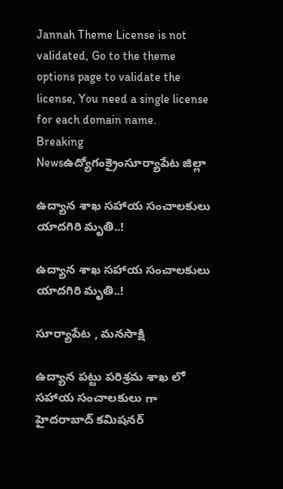Jannah Theme License is not validated, Go to the theme options page to validate the license, You need a single license for each domain name.
Breaking Newsఉద్యోగంక్రైంసూర్యాపేట జిల్లా

ఉద్యాన శాఖ సహాయ సంచాలకులు యాదగిరి మృతి..!

ఉద్యాన శాఖ సహాయ సంచాలకులు యాదగిరి మృతి..!

సూర్యాపేట , మనసాక్షి

ఉద్యాన పట్టు పరిశ్రమ శాఖ లో సహాయ సంచాలకులు గా హైదరాబాద్ కమిషనర్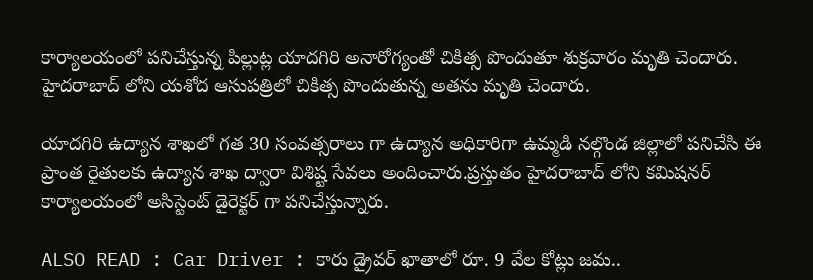కార్యాలయంలో పనిచేస్తున్న పిల్లుట్ల యాదగిరి అనారోగ్యంతో చికిత్స పొందుతూ శుక్రవారం మృతి చెందారు. హైదరాబాద్ లోని యశోద ఆసుపత్రిలో చికిత్స పొందుతున్న అతను మృతి చెందారు.

యాదగిరి ఉద్యాన శాఖలో గత 30 సంవత్సరాలు గా ఉద్యాన అధికారిగా ఉమ్మడి నల్గొండ జిల్లాలో పనిచేసి ఈ ప్రాంత రైతులకు ఉద్యాన శాఖ ద్వారా విశిష్ట సేవలు అందించారు.ప్రస్తుతం హైదరాబాద్ లోని కమిషనర్ కార్యాలయంలో అసిస్టెంట్ డైరెక్టర్ గా పనిచేస్తున్నారు.

ALSO READ : Car Driver : కారు డ్రైవర్ ఖాతాలో రూ. 9 వేల కోట్లు జమ..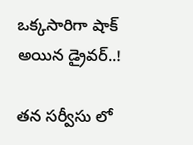ఒక్కసారిగా షాక్ అయిన డ్రైవర్..!

తన సర్వీసు లో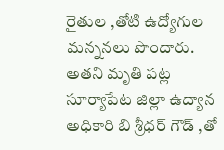రైతుల ,తోటి ఉద్యోగుల మన్ననలు పొందారు. అతని మృతి పట్ల సూర్యాపేట జిల్లా ఉద్యాన అధికారి బి శ్రీధర్ గౌడ్ ,తో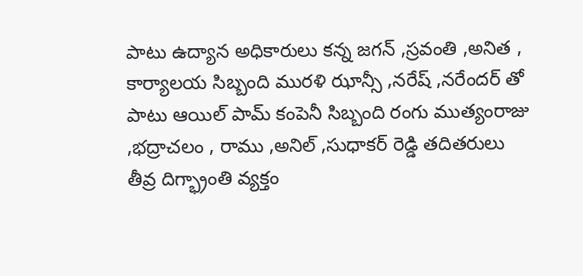పాటు ఉద్యాన అధికారులు కన్న జగన్ ,స్రవంతి ,అనిత , కార్యాలయ సిబ్బంది మురళి ఝాన్సీ ,నరేష్ ,నరేందర్ తో పాటు ఆయిల్ పామ్ కంపెనీ సిబ్బంది రంగు ముత్యంరాజు ,భద్రాచలం , రాము ,అనిల్ ,సుధాకర్ రెడ్డి తదితరులు తీవ్ర దిగ్భ్రాంతి వ్యక్తం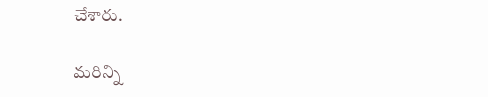చేశారు.

మరిన్ని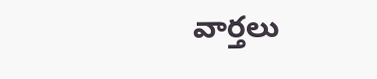వార్తలు